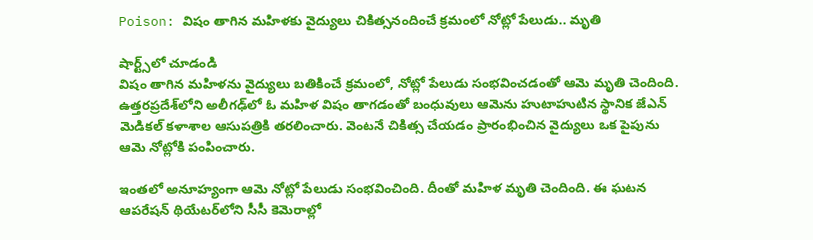Poison: విషం తాగిన మహిళకు వైద్యులు చికిత్సనందించే క్రమంలో నోట్లో పేలుడు.. మృతి

షార్ట్స్‌లో చూడండి
విషం తాగిన మహిళను వైద్యులు బతికించే క్రమంలో, నోట్లో పేలుడు సంభవించడంతో ఆమె మృతి చెందింది. ఉత్తరప్రదేశ్‌లోని అలీగఢ్‌లో ఓ మహిళ విషం తాగడంతో బంధువులు ఆమెను హుటాహుటిన స్థానిక జేఎన్ మెడికల్ కళాశాల ఆసుపత్రికి తరలించారు. వెంటనే చికిత్స చేయడం ప్రారంభించిన వైద్యులు ఒక పైపును ఆమె నోట్లోకి పంపించారు.

ఇంతలో అనూహ్యంగా ఆమె నోట్లో పేలుడు సంభవించింది. దీంతో మహిళ మృతి చెందింది. ఈ ఘటన ఆపరేషన్ థియేటర్‌లోని సీసీ కెమెరాల్లో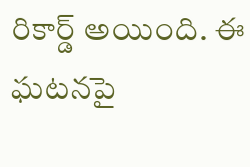రికార్డ్ అయింది. ఈ ఘటనపై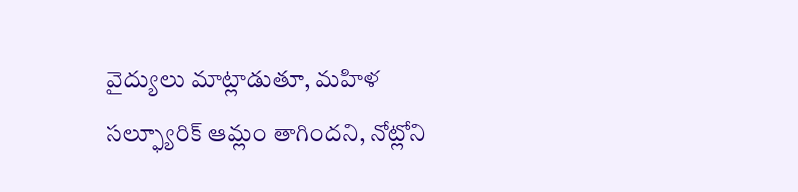వైద్యులు మాట్లాడుతూ, మహిళ సల్ఫ్యూరిక్ ఆమ్లం తాగిందని, నోట్లోని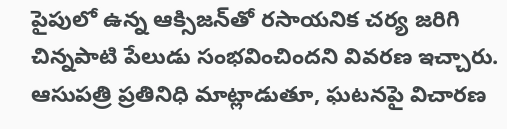పైపులో ఉన్న ఆక్సిజన్‌తో రసాయనిక చర్య జరిగి చిన్నపాటి పేలుడు సంభవించిందని వివరణ ఇచ్చారు. ఆసుపత్రి ప్రతినిధి మాట్లాడుతూ, ఘటనపై విచారణ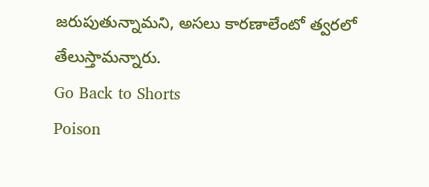జరుపుతున్నామని, అసలు కారణాలేంటో త్వరలో తేలుస్తామన్నారు.
Go Back to Shorts
Poison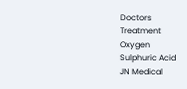Doctors
Treatment
Oxygen
Sulphuric Acid
JN Medical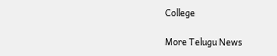College

More Telugu News